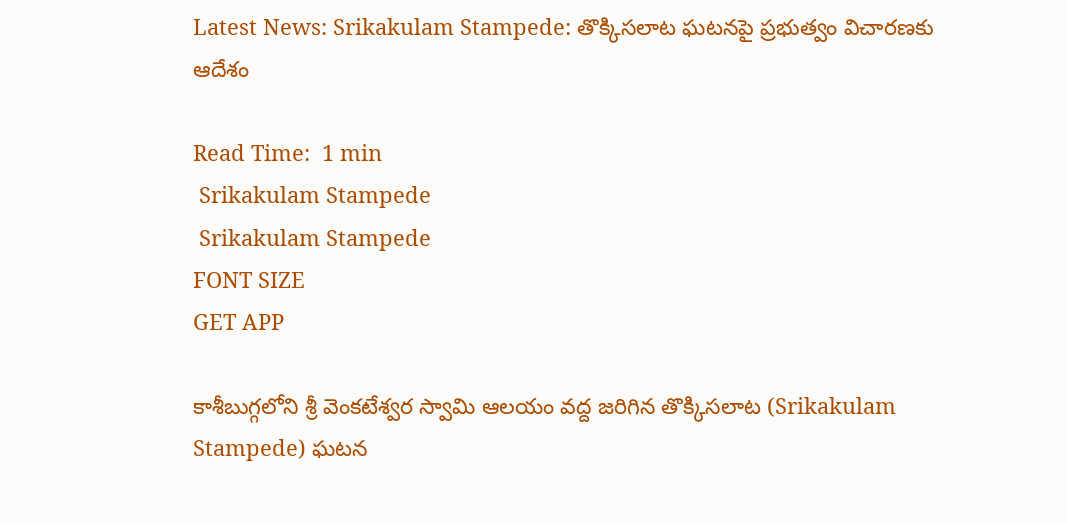Latest News: Srikakulam Stampede: తొక్కిసలాట ఘటనపై ప్రభుత్వం విచారణకు ఆదేశం

Read Time:  1 min
 Srikakulam Stampede
 Srikakulam Stampede
FONT SIZE
GET APP

కాశీబుగ్గలోని శ్రీ వెంకటేశ్వర స్వామి ఆలయం వద్ద జరిగిన తొక్కిసలాట (Srikakulam Stampede) ఘటన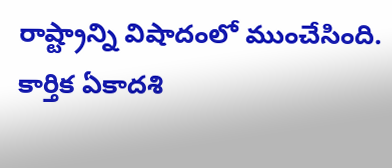రాష్ట్రాన్ని విషాదంలో ముంచేసింది. కార్తిక ఏకాదశి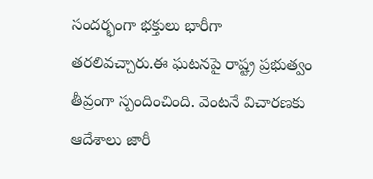సందర్భంగా భక్తులు భారీగా తరలివచ్చారు.ఈ ఘటనపై రాష్ట్ర ప్రభుత్వం తీవ్రంగా స్పందించింది. వెంటనే విచారణకు ఆదేశాలు జారీ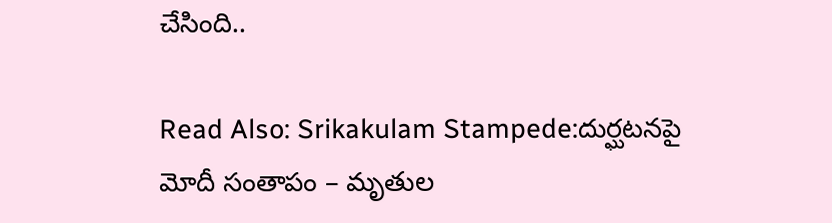చేసింది..

Read Also: Srikakulam Stampede:దుర్ఘటనపై మోదీ సంతాపం – మృతుల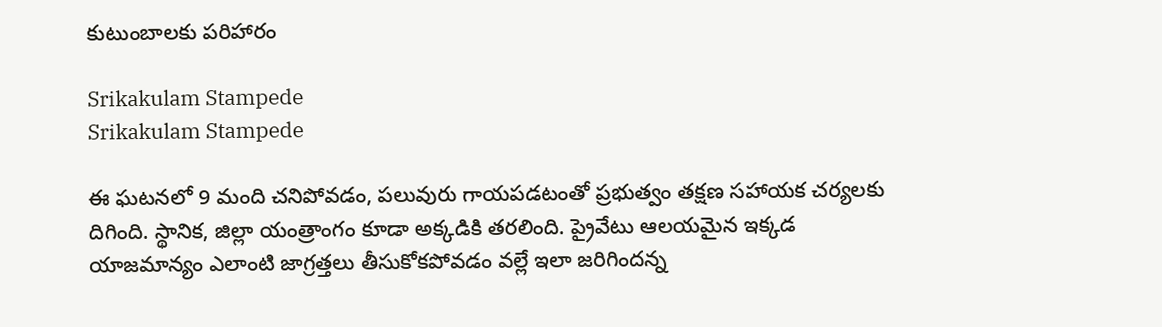కుటుంబాలకు పరిహారం

Srikakulam Stampede
Srikakulam Stampede

ఈ ఘటనలో 9 మంది చనిపోవడం, పలువురు గాయపడటంతో ప్రభుత్వం తక్షణ సహాయక చర్యలకు దిగింది. స్థానిక, జిల్లా యంత్రాంగం కూడా అక్కడికి తరలింది. ప్రైవేటు ఆలయమైన ఇక్కడ యాజమాన్యం ఎలాంటి జాగ్రత్తలు తీసుకోకపోవడం వల్లే ఇలా జరిగిందన్న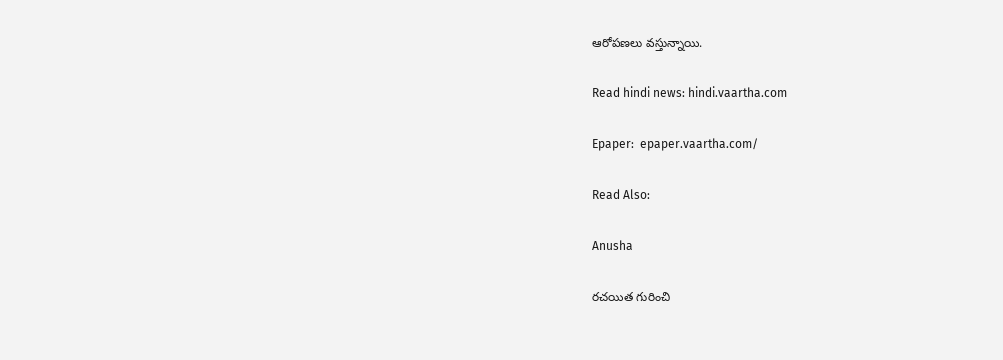ఆరోపణలు వస్తున్నాయి.

Read hindi news: hindi.vaartha.com

Epaper:  epaper.vaartha.com/

Read Also:

Anusha

రచయిత గురించి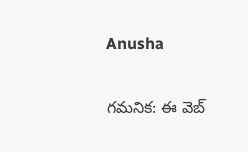Anusha

గమనిక: ఈ వెబ్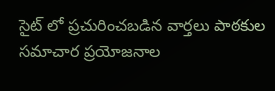సైట్ లో ప్రచురించబడిన వార్తలు పాఠకుల సమాచార ప్రయోజనాల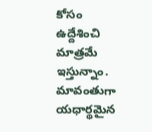కోసం ఉద్దేశించి మాత్రమే ఇస్తున్నాం. మావంతుగా యధార్థమైన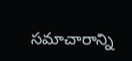సమాచారాన్ని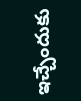ఇచ్చేందుకు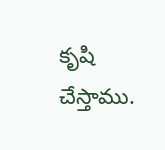కృషి చేస్తాము.